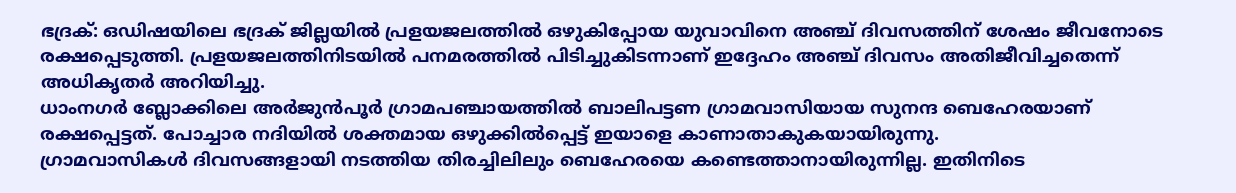ഭദ്രക്: ഒഡിഷയിലെ ഭദ്രക് ജില്ലയിൽ പ്രളയജലത്തിൽ ഒഴുകിപ്പോയ യുവാവിനെ അഞ്ച് ദിവസത്തിന് ശേഷം ജീവനോടെ രക്ഷപ്പെടുത്തി. പ്രളയജലത്തിനിടയിൽ പനമരത്തിൽ പിടിച്ചുകിടന്നാണ് ഇദ്ദേഹം അഞ്ച് ദിവസം അതിജീവിച്ചതെന്ന് അധികൃതർ അറിയിച്ചു.
ധാംനഗർ ബ്ലോക്കിലെ അർജുൻപൂർ ഗ്രാമപഞ്ചായത്തിൽ ബാലിപട്ടണ ഗ്രാമവാസിയായ സുനന്ദ ബെഹേരയാണ് രക്ഷപ്പെട്ടത്. പോച്ചാര നദിയിൽ ശക്തമായ ഒഴുക്കിൽപ്പെട്ട് ഇയാളെ കാണാതാകുകയായിരുന്നു.
ഗ്രാമവാസികൾ ദിവസങ്ങളായി നടത്തിയ തിരച്ചിലിലും ബെഹേരയെ കണ്ടെത്താനായിരുന്നില്ല. ഇതിനിടെ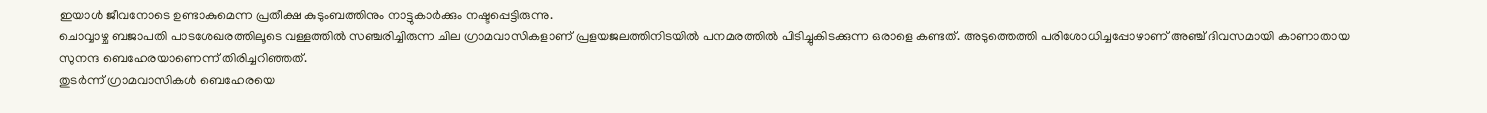ഇയാൾ ജീവനോടെ ഉണ്ടാകുമെന്ന പ്രതീക്ഷ കുടുംബത്തിനും നാട്ടുകാർക്കും നഷ്ടപ്പെട്ടിരുന്നു.
ചൊവ്വാഴ്ച ബജാപതി പാടശേഖരത്തിലൂടെ വള്ളത്തിൽ സഞ്ചരിച്ചിരുന്ന ചില ഗ്രാമവാസികളാണ് പ്രളയജലത്തിനിടയിൽ പനമരത്തിൽ പിടിച്ചുകിടക്കുന്ന ഒരാളെ കണ്ടത്. അടുത്തെത്തി പരിശോധിച്ചപ്പോഴാണ് അഞ്ച് ദിവസമായി കാണാതായ സുനന്ദ ബെഹേരയാണെന്ന് തിരിച്ചറിഞ്ഞത്.
തുടർന്ന് ഗ്രാമവാസികൾ ബെഹേരയെ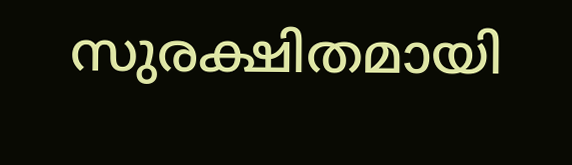സുരക്ഷിതമായി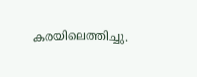കരയിലെത്തിച്ചു.